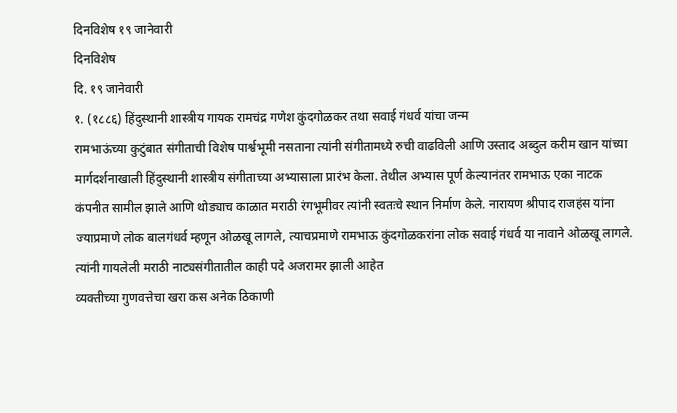दिनविशेष १९ जानेवारी
दिनविशेष
दि. १९ जानेवारी
१. (१८८६) हिंदुस्थानी शास्त्रीय गायक रामचंद्र गणेश कुंदगोळकर तथा सवाई गंधर्व यांचा जन्म
रामभाऊंच्या कुटुंबात संगीताची विशेष पार्श्वभूमी नसताना त्यांनी संगीतामध्ये रुची वाढविली आणि उस्ताद अब्दुल करीम खान यांच्या मार्गदर्शनाखाली हिंदुस्थानी शास्त्रीय संगीताच्या अभ्यासाला प्रारंभ केला. तेथील अभ्यास पूर्ण केल्यानंतर रामभाऊ एका नाटक कंपनीत सामील झाले आणि थोड्याच काळात मराठी रंगभूमीवर त्यांनी स्वतःचे स्थान निर्माण केले. नारायण श्रीपाद राजहंस यांना ज्याप्रमाणे लोक बालगंधर्व म्हणून ओळखू लागले, त्याचप्रमाणे रामभाऊ कुंदगोळकरांना लोक सवाई गंधर्व या नावाने ओळखू लागले. त्यांनी गायलेली मराठी नाट्यसंगीतातील काही पदे अजरामर झाली आहेत
व्यक्तीच्या गुणवत्तेचा खरा कस अनेक ठिकाणी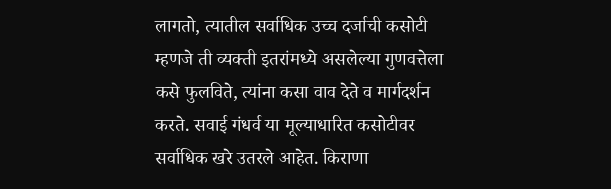लागतो, त्यातील सर्वाधिक उच्च दर्जाची कसोटी म्हणजे ती व्यक्ती इतरांमध्ये असलेल्या गुणवत्तेला कसे फुलविते, त्यांना कसा वाव देते व मार्गदर्शन करते. सवाई गंधर्व या मूल्याधारित कसोटीवर सर्वाधिक खरे उतरले आहेत. किराणा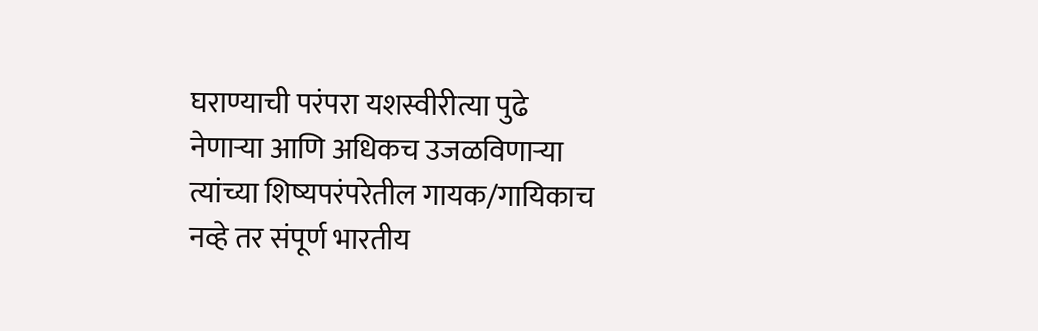घराण्याची परंपरा यशस्वीरीत्या पुढे नेणाऱ्या आणि अधिकच उजळविणाऱ्या त्यांच्या शिष्यपरंपरेतील गायक/गायिकाच नव्हे तर संपूर्ण भारतीय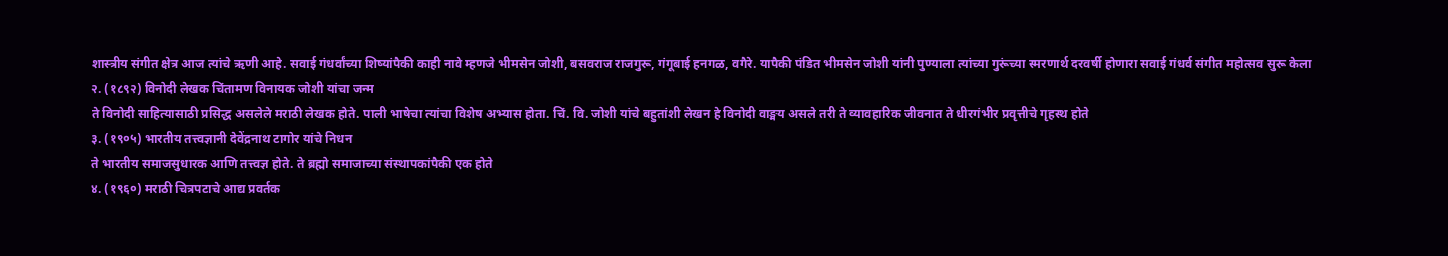शास्त्रीय संगीत क्षेत्र आज त्यांचे ऋणी आहे. सवाई गंधर्वांच्या शिष्यांपैकी काही नावे म्हणजे भीमसेन जोशी, बसवराज राजगुरू, गंगूबाई हनगळ, वगैरे. यापैकी पंडित भीमसेन जोशी यांनी पुण्याला त्यांच्या गुरूंच्या स्मरणार्थ दरवर्षी होणारा सवाई गंधर्व संगीत महोत्सव सुरू केला
२. (१८९२) विनोदी लेखक चिंतामण विनायक जोशी यांचा जन्म
ते विनोदी साहित्यासाठी प्रसिद्ध असलेले मराठी लेखक होते. पाली भाषेचा त्यांचा विशेष अभ्यास होता. चिं. वि. जोशी यांचे बहुतांशी लेखन हे विनोदी वाङ्मय असले तरी ते व्यावहारिक जीवनात ते धीरगंभीर प्रवृत्तीचे गृहस्थ होते
३. (१९०५) भारतीय तत्त्वज्ञानी देवेंद्रनाथ टागोर यांचे निधन
ते भारतीय समाजसुधारक आणि तत्त्वज्ञ होते. ते ब्रह्मो समाजाच्या संस्थापकांपैकी एक होते
४. (१९६०) मराठी चित्रपटाचे आद्य प्रवर्तक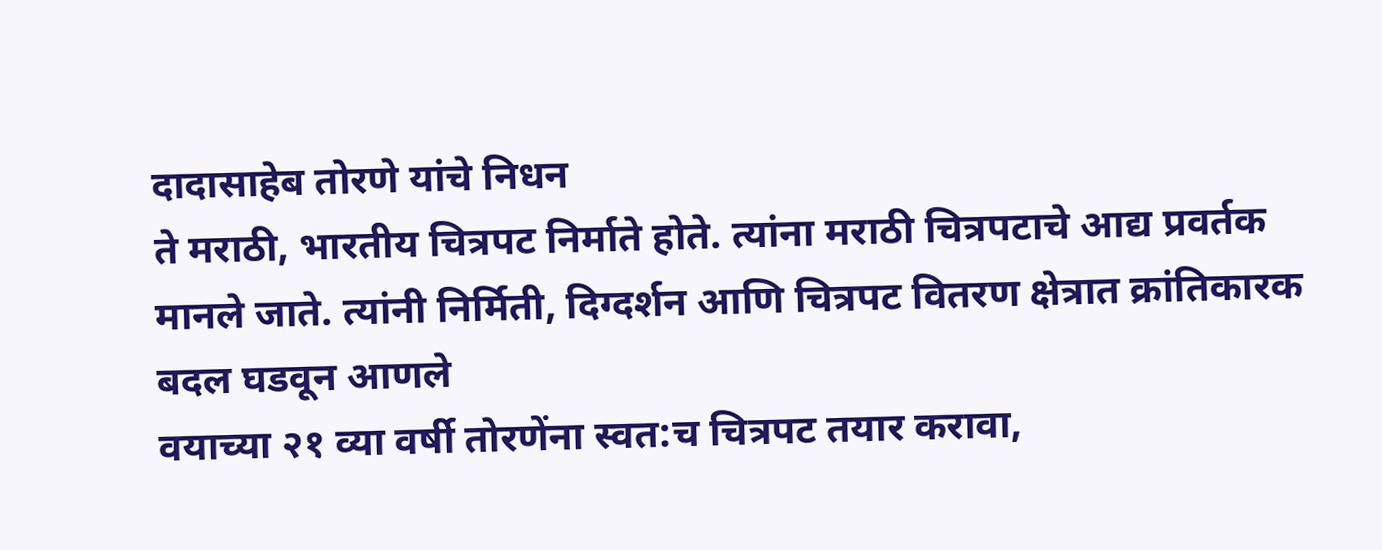दादासाहेब तोरणे यांचे निधन
ते मराठी, भारतीय चित्रपट निर्माते होते. त्यांना मराठी चित्रपटाचे आद्य प्रवर्तक मानले जाते. त्यांनी निर्मिती, दिग्दर्शन आणि चित्रपट वितरण क्षेत्रात क्रांतिकारक बदल घडवून आणले
वयाच्या २१ व्या वर्षी तोरणेंना स्वत:च चित्रपट तयार करावा,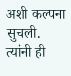अशी कल्पना सुचली. त्यांनी ही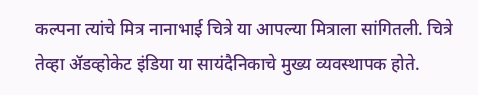कल्पना त्यांचे मित्र नानाभाई चित्रे या आपल्या मित्राला सांगितली. चित्रे तेव्हा ॲडव्होकेट इंडिया या सायंदैनिकाचे मुख्य व्यवस्थापक होते.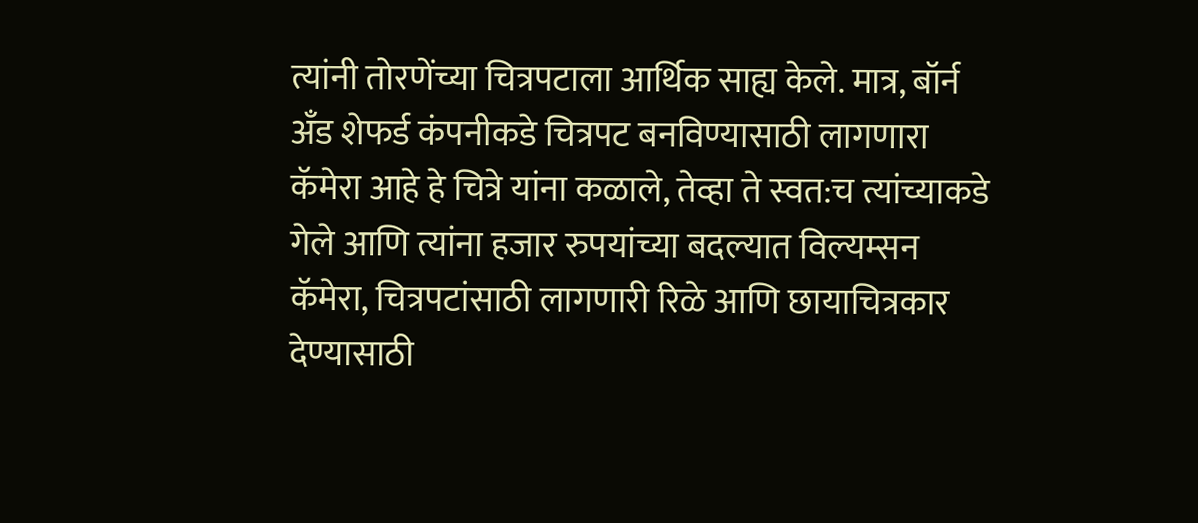त्यांनी तोरणेंच्या चित्रपटाला आर्थिक साह्य केले. मात्र, बॉर्न अँड शेफर्ड कंपनीकडे चित्रपट बनविण्यासाठी लागणारा कॅमेरा आहे हे चित्रे यांना कळाले, तेव्हा ते स्वत:च त्यांच्याकडे गेले आणि त्यांना हजार रुपयांच्या बदल्यात विल्यम्सन कॅमेरा, चित्रपटांसाठी लागणारी रिळे आणि छायाचित्रकार देण्यासाठी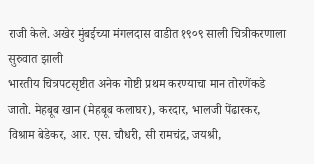राजी केले. अखेर मुंबईच्या मंगलदास वाडीत १९०९ साली चित्रीकरणाला सुरुवात झाली
भारतीय चित्रपटसृष्टीत अनेक गोष्टी प्रथम करण्याचा मान तोरणेंकडे जातो. मेहबूब खान (मेहबूब कलाघर), करदार, भालजी पेंढारकर, विश्राम बेडेकर, आर. एस. चौधरी, सी रामचंद्र, जयश्री,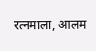रत्नमाला, आलम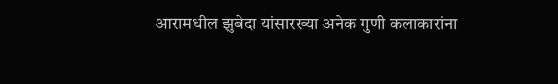आरामधील झुबेदा यांसारख्या अनेक गुणी कलाकारांना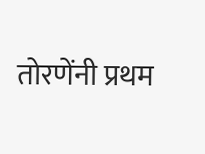तोरणेंनी प्रथम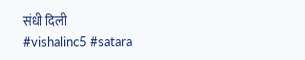संधी दिली
#vishalinc5 #satara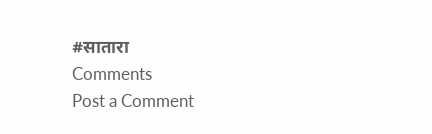#सातारा
Comments
Post a Comment